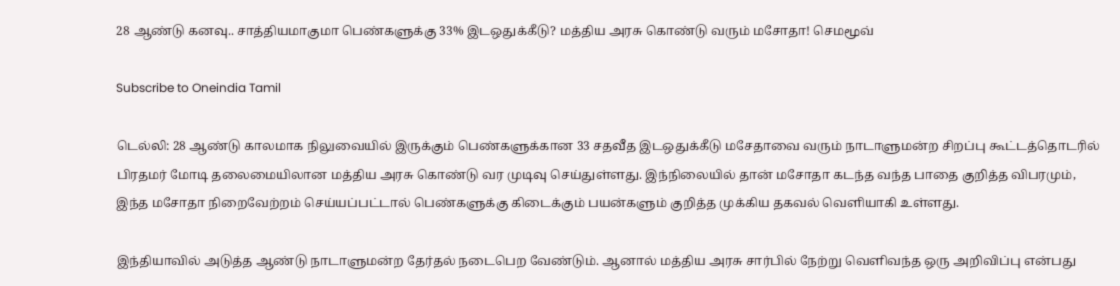28 ஆண்டு கனவு.. சாத்தியமாகுமா பெண்களுக்கு 33% இடஒதுக்கீடு? மத்திய அரசு கொண்டு வரும் மசோதா! செமமூவ்

Subscribe to Oneindia Tamil

டெல்லி: 28 ஆண்டு காலமாக நிலுவையில் இருக்கும் பெண்களுக்கான 33 சதவீத இடஒதுக்கீடு மசேதாவை வரும் நாடாளுமன்ற சிறப்பு கூட்டத்தொடரில் பிரதமர் மோடி தலைமையிலான மத்திய அரசு கொண்டு வர முடிவு செய்துள்ளது. இந்நிலையில் தான் மசோதா கடந்த வந்த பாதை குறித்த விபரமும், இந்த மசோதா நிறைவேற்றம் செய்யப்பட்டால் பெண்களுக்கு கிடைக்கும் பயன்களும் குறித்த முக்கிய தகவல் வெளியாகி உள்ளது.

இந்தியாவில் அடுத்த ஆண்டு நாடாளுமன்ற தேர்தல் நடைபெற வேண்டும். ஆனால் மத்திய அரசு சார்பில் நேற்று வெளிவந்த ஒரு அறிவிப்பு என்பது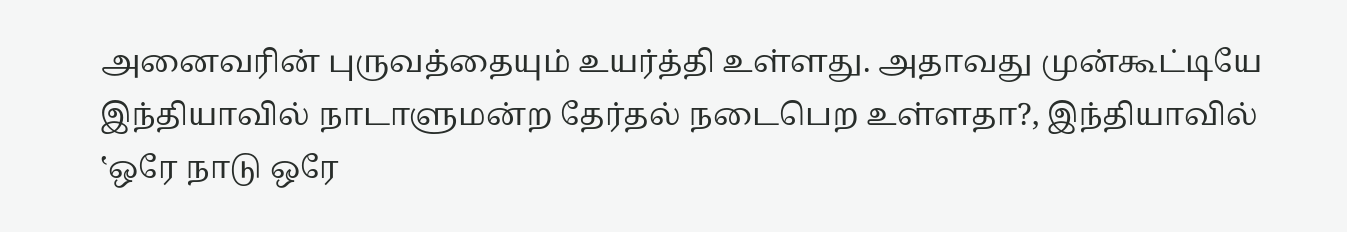அனைவரின் புருவத்தையும் உயர்த்தி உள்ளது. அதாவது முன்கூட்டியே இந்தியாவில் நாடாளுமன்ற தேர்தல் நடைபெற உள்ளதா?, இந்தியாவில் ‛ஒரே நாடு ஒரே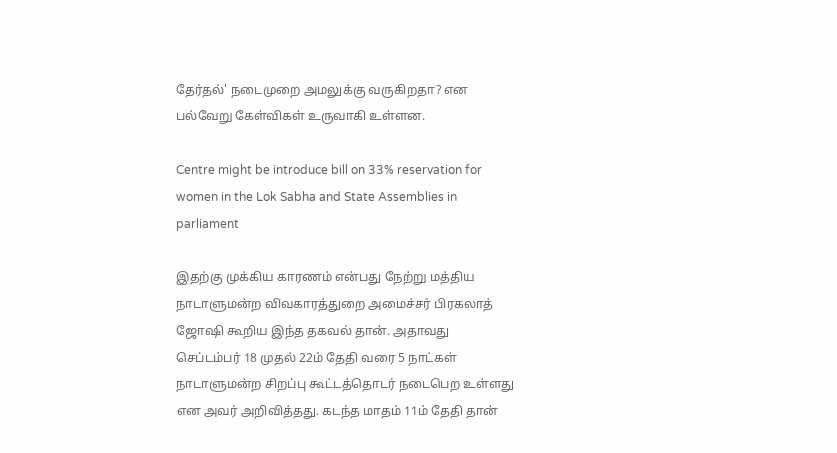தேர்தல்' நடைமுறை அமலுக்கு வருகிறதா? என பல்வேறு கேள்விகள் உருவாகி உள்ளன.

Centre might be introduce bill on 33% reservation for women in the Lok Sabha and State Assemblies in parliament

இதற்கு முக்கிய காரணம் என்பது நேற்று மத்திய நாடாளுமன்ற விவகாரத்துறை அமைச்சர் பிரகலாத் ஜோஷி கூறிய இந்த தகவல் தான். அதாவது செப்டம்பர் 18 முதல் 22ம் தேதி வரை 5 நாட்கள் நாடாளுமன்ற சிறப்பு கூட்டத்தொடர் நடைபெற உள்ளது என அவர் அறிவித்தது. கடந்த மாதம் 11ம் தேதி தான்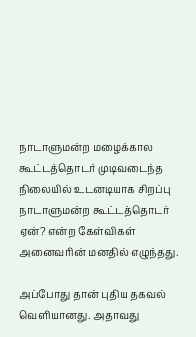நாடாளுமன்ற மழைக்கால கூட்டத்தொடர் முடிவடைந்த நிலையில் உடனடியாக சிறப்பு நாடாளுமன்ற கூட்டத்தொடர் ஏன்? என்ற கேள்விகள் அனைவரின் மனதில் எழுந்தது.

அப்போது தான் புதிய தகவல் வெளியானது. அதாவது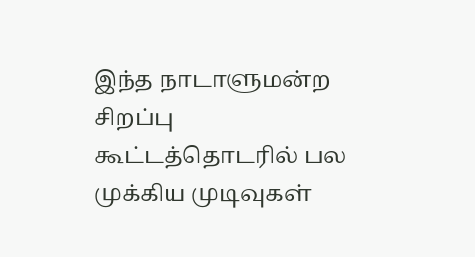இந்த நாடாளுமன்ற சிறப்பு கூட்டத்தொடரில் பல முக்கிய முடிவுகள்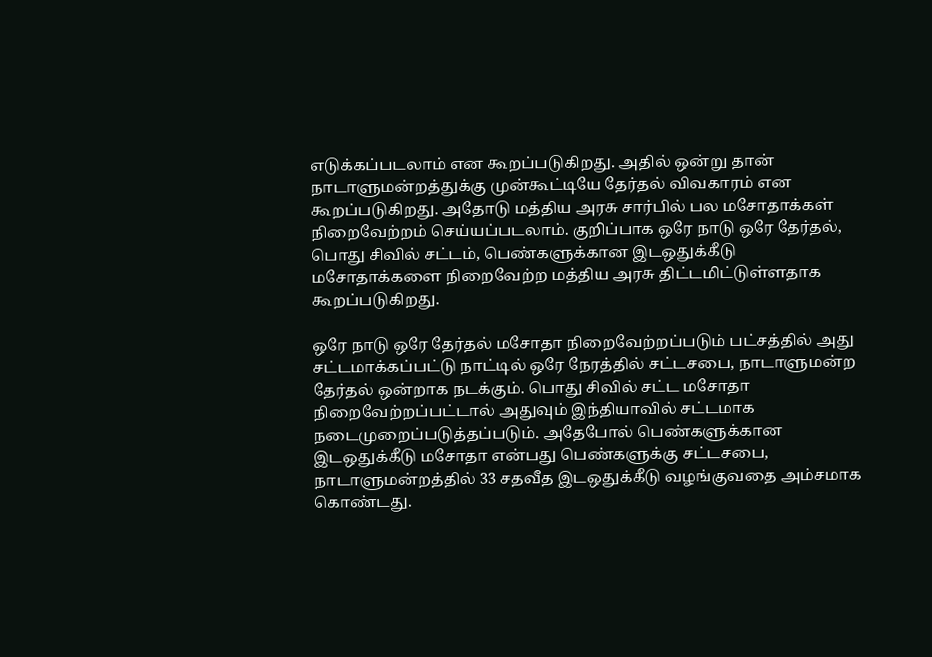எடுக்கப்படலாம் என கூறப்படுகிறது. அதில் ஒன்று தான் நாடாளுமன்றத்துக்கு முன்கூட்டியே தேர்தல் விவகாரம் என கூறப்படுகிறது. அதோடு மத்திய அரசு சார்பில் பல மசோதாக்கள் நிறைவேற்றம் செய்யப்படலாம். குறிப்பாக ஒரே நாடு ஒரே தேர்தல், பொது சிவில் சட்டம், பெண்களுக்கான இடஒதுக்கீடு மசோதாக்களை நிறைவேற்ற மத்திய அரசு திட்டமிட்டுள்ளதாக கூறப்படுகிறது.

ஒரே நாடு ஒரே தேர்தல் மசோதா நிறைவேற்றப்படும் பட்சத்தில் அது சட்டமாக்கப்பட்டு நாட்டில் ஒரே நேரத்தில் சட்டசபை, நாடாளுமன்ற தேர்தல் ஒன்றாக நடக்கும். பொது சிவில் சட்ட மசோதா நிறைவேற்றப்பட்டால் அதுவும் இந்தியாவில் சட்டமாக நடைமுறைப்படுத்தப்படும். அதேபோல் பெண்களுக்கான இடஒதுக்கீடு மசோதா என்பது பெண்களுக்கு சட்டசபை, நாடாளுமன்றத்தில் 33 சதவீத இடஒதுக்கீடு வழங்குவதை அம்சமாக கொண்டது.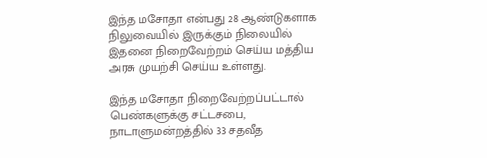இந்த மசோதா என்பது 28 ஆண்டுகளாக நிலுவையில் இருக்கும் நிலையில் இதனை நிறைவேற்றம் செய்ய மத்திய அரசு முயற்சி செய்ய உள்ளது.

இந்த மசோதா நிறைவேற்றப்பட்டால் பெண்களுக்கு சட்டசபை, நாடாளுமன்றத்தில் 33 சதவீத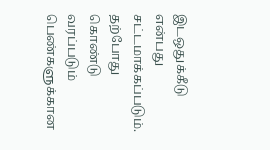இடஒதுக்கீடு என்பது சட்டமாக்கப்படும். தற்போது கொண்டு வரப்படும் பெண்களுக்கான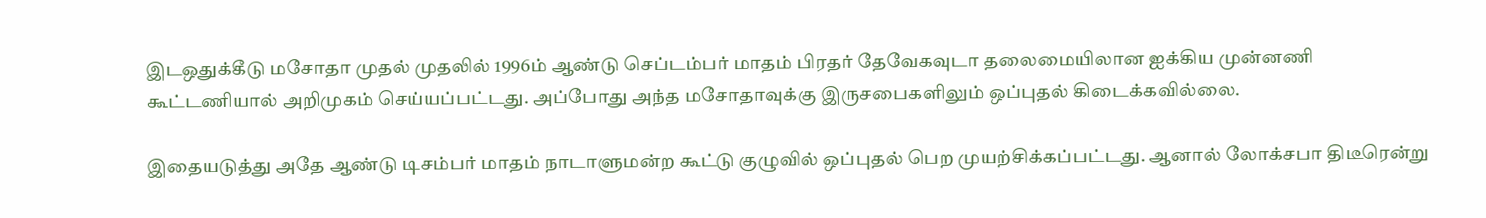இடஒதுக்கீடு மசோதா முதல் முதலில் 1996ம் ஆண்டு செப்டம்பர் மாதம் பிரதர் தேவேகவுடா தலைமையிலான ஐக்கிய முன்னணி கூட்டணியால் அறிமுகம் செய்யப்பட்டது. அப்போது அந்த மசோதாவுக்கு இருசபைகளிலும் ஒப்புதல் கிடைக்கவில்லை.

இதையடுத்து அதே ஆண்டு டிசம்பர் மாதம் நாடாளுமன்ற கூட்டு குழுவில் ஒப்புதல் பெற முயற்சிக்கப்பட்டது. ஆனால் லோக்சபா திடீரென்று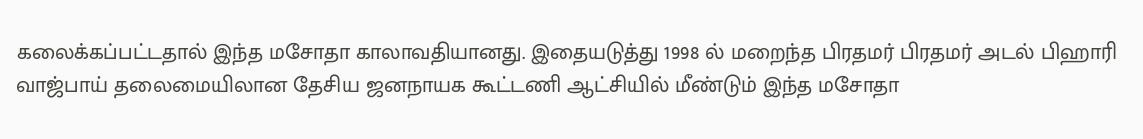கலைக்கப்பட்டதால் இந்த மசோதா காலாவதியானது. இதையடுத்து 1998 ல் மறைந்த பிரதமர் பிரதமர் அடல் பிஹாரி வாஜ்பாய் தலைமையிலான தேசிய ஜனநாயக கூட்டணி ஆட்சியில் மீண்டும் இந்த மசோதா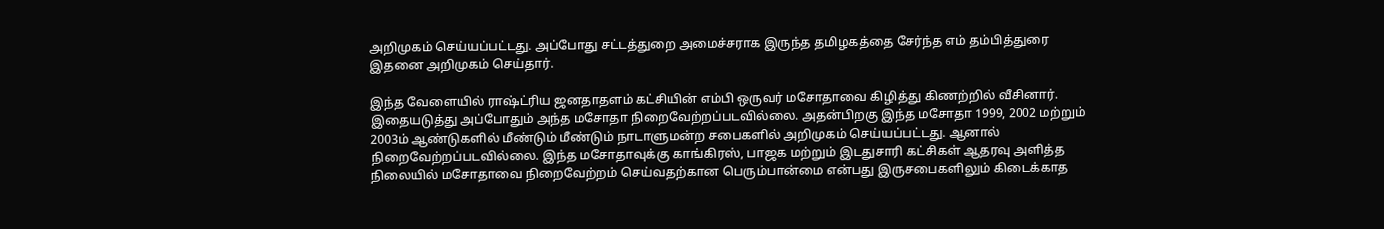அறிமுகம் செய்யப்பட்டது. அப்போது சட்டத்துறை அமைச்சராக இருந்த தமிழகத்தை சேர்ந்த எம் தம்பித்துரை இதனை அறிமுகம் செய்தார்.

இந்த வேளையில் ராஷ்ட்ரிய ஜனதாதளம் கட்சியின் எம்பி ஒருவர் மசோதாவை கிழித்து கிணற்றில் வீசினார். இதையடுத்து அப்போதும் அந்த மசோதா நிறைவேற்றப்படவில்லை. அதன்பிறகு இந்த மசோதா 1999, 2002 மற்றும் 2003ம் ஆண்டுகளில் மீண்டும் மீண்டும் நாடாளுமன்ற சபைகளில் அறிமுகம் செய்யப்பட்டது. ஆனால் நிறைவேற்றப்படவில்லை. இந்த மசோதாவுக்கு காங்கிரஸ், பாஜக மற்றும் இடதுசாரி கட்சிகள் ஆதரவு அளித்த நிலையில் மசோதாவை நிறைவேற்றம் செய்வதற்கான பெரும்பான்மை என்பது இருசபைகளிலும் கிடைக்காத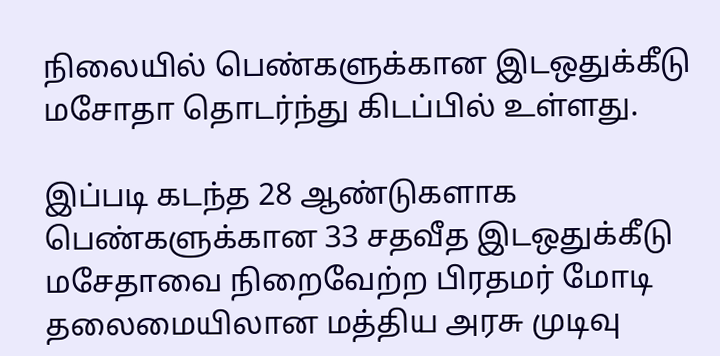நிலையில் பெண்களுக்கான இடஒதுக்கீடு மசோதா தொடர்ந்து கிடப்பில் உள்ளது.

இப்படி கடந்த 28 ஆண்டுகளாக பெண்களுக்கான 33 சதவீத இடஒதுக்கீடு மசேதாவை நிறைவேற்ற பிரதமர் மோடி தலைமையிலான மத்திய அரசு முடிவு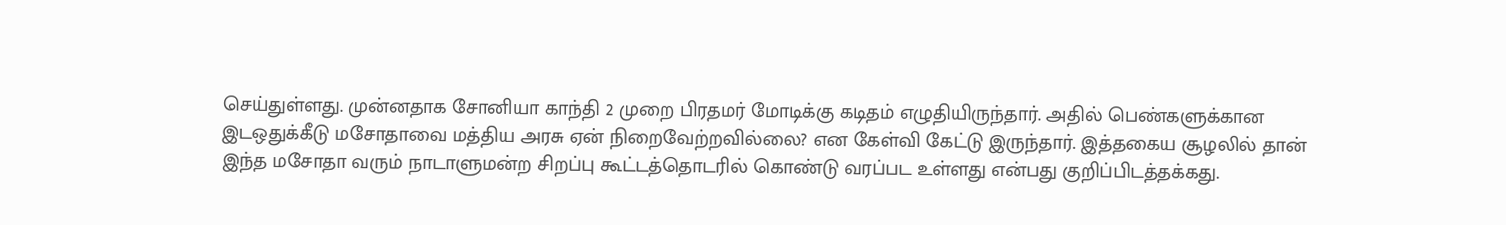செய்துள்ளது. முன்னதாக சோனியா காந்தி 2 முறை பிரதமர் மோடிக்கு கடிதம் எழுதியிருந்தார். அதில் பெண்களுக்கான இடஒதுக்கீடு மசோதாவை மத்திய அரசு ஏன் நிறைவேற்றவில்லை? என கேள்வி கேட்டு இருந்தார். இத்தகைய சூழலில் தான் இந்த மசோதா வரும் நாடாளுமன்ற சிறப்பு கூட்டத்தொடரில் கொண்டு வரப்பட உள்ளது என்பது குறிப்பிடத்தக்கது.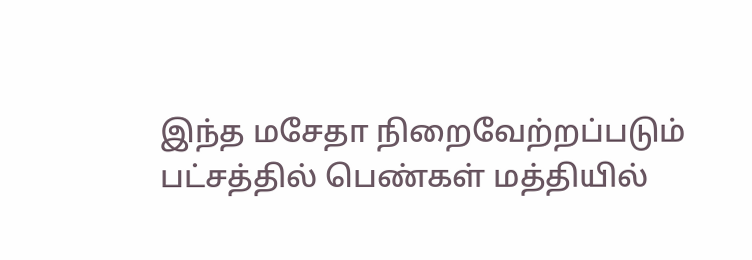இந்த மசேதா நிறைவேற்றப்படும் பட்சத்தில் பெண்கள் மத்தியில்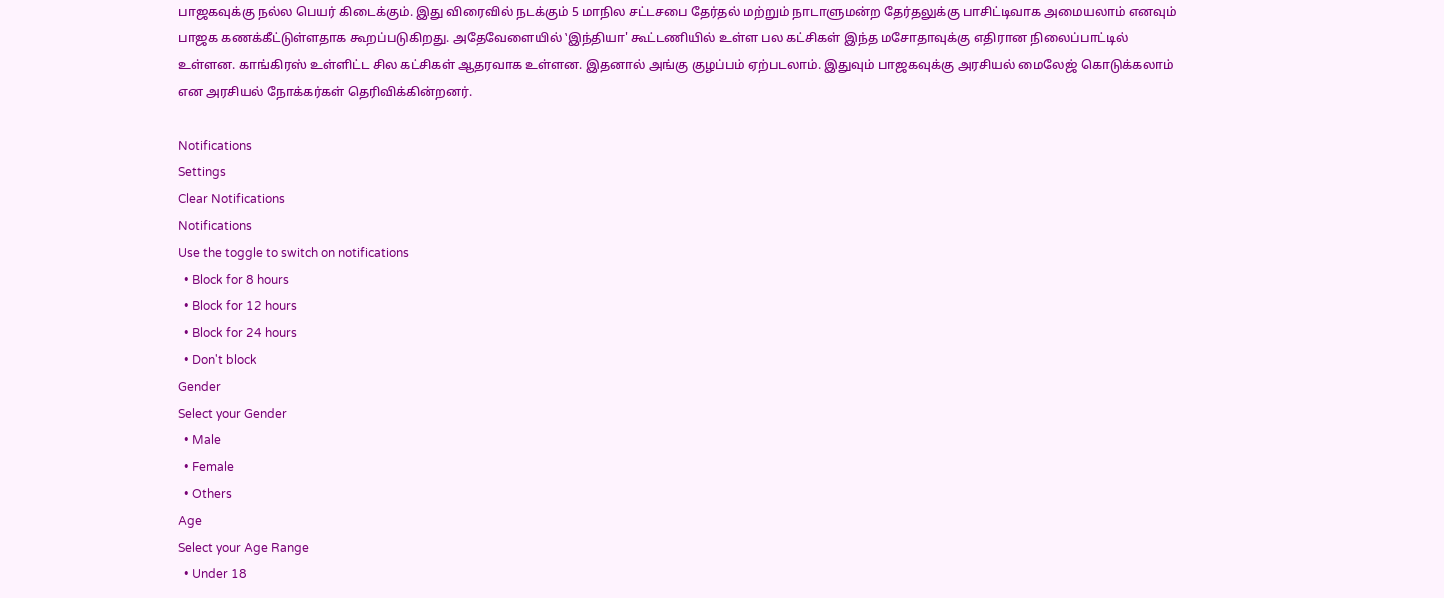பாஜகவுக்கு நல்ல பெயர் கிடைக்கும். இது விரைவில் நடக்கும் 5 மாநில சட்டசபை தேர்தல் மற்றும் நாடாளுமன்ற தேர்தலுக்கு பாசிட்டிவாக அமையலாம் எனவும் பாஜக கணக்கீட்டுள்ளதாக கூறப்படுகிறது. அதேவேளையில் ‛இந்தியா' கூட்டணியில் உள்ள பல கட்சிகள் இந்த மசோதாவுக்கு எதிரான நிலைப்பாட்டில் உள்ளன. காங்கிரஸ் உள்ளிட்ட சில கட்சிகள் ஆதரவாக உள்ளன. இதனால் அங்கு குழப்பம் ஏற்படலாம். இதுவும் பாஜகவுக்கு அரசியல் மைலேஜ் கொடுக்கலாம் என அரசியல் நோக்கர்கள் தெரிவிக்கின்றனர்.

Notifications
Settings
Clear Notifications
Notifications
Use the toggle to switch on notifications
  • Block for 8 hours
  • Block for 12 hours
  • Block for 24 hours
  • Don't block
Gender
Select your Gender
  • Male
  • Female
  • Others
Age
Select your Age Range
  • Under 18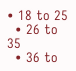• 18 to 25
  • 26 to 35
  • 36 to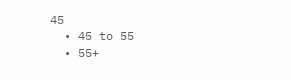45
  • 45 to 55
  • 55+